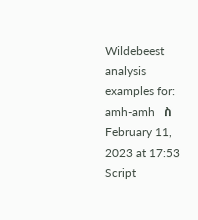Wildebeest analysis examples for:   amh-amh   ስ    February 11, 2023 at 17:53    Script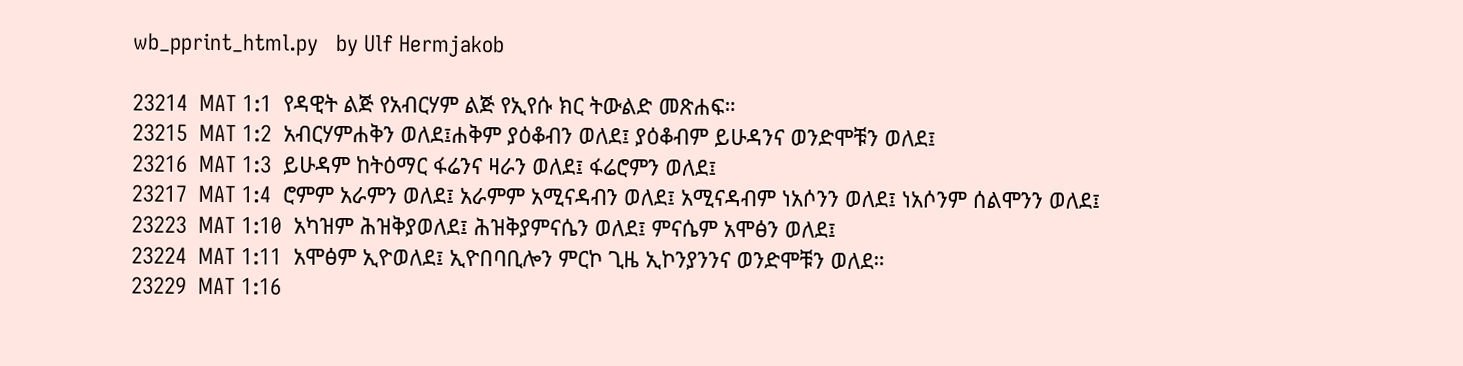wb_pprint_html.py   by Ulf Hermjakob

23214  MAT 1:1  የዳዊት ልጅ የአብርሃም ልጅ የኢየሱ ክር ትውልድ መጽሐፍ።
23215  MAT 1:2  አብርሃምሐቅን ወለደ፤ሐቅም ያዕቆብን ወለደ፤ ያዕቆብም ይሁዳንና ወንድሞቹን ወለደ፤
23216  MAT 1:3  ይሁዳም ከትዕማር ፋሬንና ዛራን ወለደ፤ ፋሬሮምን ወለደ፤
23217  MAT 1:4  ሮምም አራምን ወለደ፤ አራምም አሚናዳብን ወለደ፤ አሚናዳብም ነአሶንን ወለደ፤ ነአሶንም ሰልሞንን ወለደ፤
23223  MAT 1:10  አካዝም ሕዝቅያወለደ፤ ሕዝቅያምናሴን ወለደ፤ ምናሴም አሞፅን ወለደ፤
23224  MAT 1:11  አሞፅም ኢዮወለደ፤ ኢዮበባቢሎን ምርኮ ጊዜ ኢኮንያንንና ወንድሞቹን ወለደ።
23229  MAT 1:16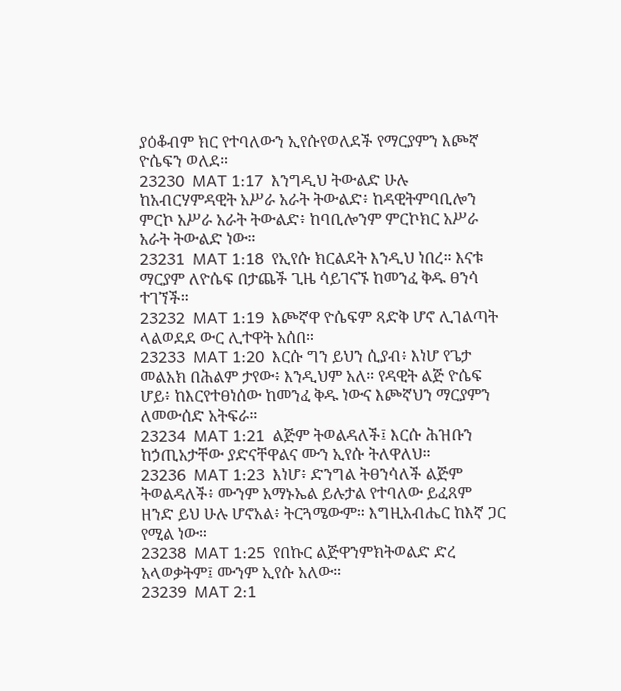ያዕቆብም ክር የተባለውን ኢየሱየወለደች የማርያምን እጮኛ ዮሴፍን ወለደ።
23230  MAT 1:17  እንግዲህ ትውልድ ሁሉ ከአብርሃምዳዊት አሥራ አራት ትውልድ፥ ከዳዊትምባቢሎን ምርኮ አሥራ አራት ትውልድ፥ ከባቢሎንም ምርኮክር አሥራ አራት ትውልድ ነው።
23231  MAT 1:18  የኢየሱ ክርልደት እንዲህ ነበረ። እናቱ ማርያም ለዮሴፍ በታጨች ጊዜ ሳይገናኙ ከመንፈ ቅዱ ፀንሳ ተገኘች።
23232  MAT 1:19  እጮኛዋ ዮሴፍም ጻድቅ ሆኖ ሊገልጣት ላልወደደ ውር ሊተዋት አሰበ።
23233  MAT 1:20  እርሱ ግን ይህን ሲያብ፥ እነሆ የጌታ መልአክ በሕልም ታየው፥ እንዲህም አለ። የዳዊት ልጅ ዮሴፍ ሆይ፥ ከእርየተፀነሰው ከመንፈ ቅዱ ነውና እጮኛህን ማርያምን ለመውሰድ አትፍራ።
23234  MAT 1:21  ልጅም ትወልዳለች፤ እርሱ ሕዝቡን ከኃጢአታቸው ያድናቸዋልና ሙን ኢየሱ ትለዋለህ።
23236  MAT 1:23  እነሆ፥ ድንግል ትፀንሳለች ልጅም ትወልዳለች፥ ሙንም አማኑኤል ይሉታል የተባለው ይፈጸም ዘንድ ይህ ሁሉ ሆኖአል፥ ትርጓሜውም። እግዚአብሔር ከእኛ ጋር የሚል ነው።
23238  MAT 1:25  የበኩር ልጅዋንምክትወልድ ድረ አላወቃትም፤ ሙንም ኢየሱ አለው።
23239  MAT 2:1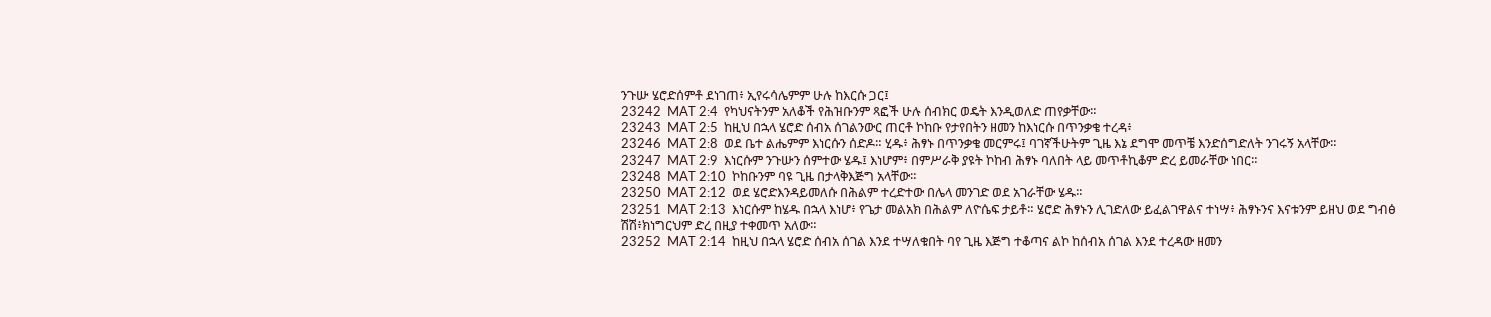ንጉሡ ሄሮድሰምቶ ደነገጠ፥ ኢየሩሳሌምም ሁሉ ከእርሱ ጋር፤
23242  MAT 2:4  የካህናትንም አለቆች የሕዝቡንም ጻፎች ሁሉ ሰብክር ወዴት እንዲወለድ ጠየቃቸው።
23243  MAT 2:5  ከዚህ በኋላ ሄሮድ ሰብአ ሰገልንውር ጠርቶ ኮከቡ የታየበትን ዘመን ከእነርሱ በጥንቃቄ ተረዳ፥
23246  MAT 2:8  ወደ ቤተ ልሔምም እነርሱን ሰድዶ። ሂዱ፥ ሕፃኑ በጥንቃቄ መርምሩ፤ ባገኛችሁትም ጊዜ እኔ ደግሞ መጥቼ እንድሰግድለት ንገሩኝ አላቸው።
23247  MAT 2:9  እነርሱም ንጉሡን ሰምተው ሄዱ፤ እነሆም፥ በምሥራቅ ያዩት ኮከብ ሕፃኑ ባለበት ላይ መጥቶኪቆም ድረ ይመራቸው ነበር።
23248  MAT 2:10  ኮከቡንም ባዩ ጊዜ በታላቅእጅግ አላቸው።
23250  MAT 2:12  ወደ ሄሮድእንዳይመለሱ በሕልም ተረድተው በሌላ መንገድ ወደ አገራቸው ሄዱ።
23251  MAT 2:13  እነርሱም ከሄዱ በኋላ እነሆ፥ የጌታ መልአክ በሕልም ለዮሴፍ ታይቶ። ሄሮድ ሕፃኑን ሊገድለው ይፈልገዋልና ተነሣ፥ ሕፃኑንና እናቱንም ይዘህ ወደ ግብፅ ሽሽ፥ክነግርህም ድረ በዚያ ተቀመጥ አለው።
23252  MAT 2:14  ከዚህ በኋላ ሄሮድ ሰብአ ሰገል እንደ ተሣለቁበት ባየ ጊዜ እጅግ ተቆጣና ልኮ ከሰብአ ሰገል እንደ ተረዳው ዘመን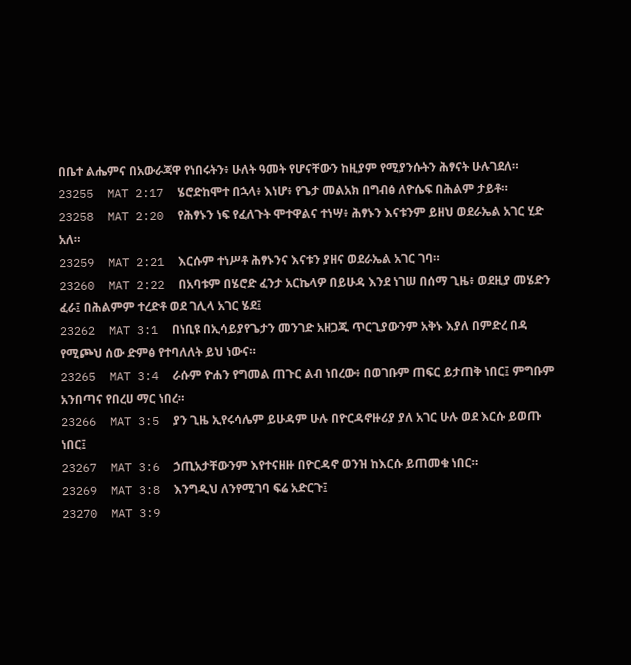በቤተ ልሔምና በአውራጃዋ የነበሩትን፥ ሁለት ዓመት የሆናቸውን ከዚያም የሚያንሱትን ሕፃናት ሁሉገደለ።
23255  MAT 2:17  ሄሮድከሞተ በኋላ፥ እነሆ፥ የጌታ መልአክ በግብፅ ለዮሴፍ በሕልም ታይቶ።
23258  MAT 2:20  የሕፃኑን ነፍ የፈለጉት ሞተዋልና ተነሣ፥ ሕፃኑን እናቱንም ይዘህ ወደራኤል አገር ሂድ አለ።
23259  MAT 2:21  እርሱም ተነሥቶ ሕፃኑንና እናቱን ያዘና ወደራኤል አገር ገባ።
23260  MAT 2:22  በአባቱም በሄሮድ ፈንታ አርኬላዎ በይሁዳ እንደ ነገሠ በሰማ ጊዜ፥ ወደዚያ መሄድን ፈራ፤ በሕልምም ተረድቶ ወደ ገሊላ አገር ሄደ፤
23262  MAT 3:1  በነቢዩ በኢሳይያየጌታን መንገድ አዘጋጁ ጥርጊያውንም አቅኑ እያለ በምድረ በዳ የሚጮህ ሰው ድምፅ የተባለለት ይህ ነውና።
23265  MAT 3:4  ራሱም ዮሐን የግመል ጠጉር ልብ ነበረው፥ በወገቡም ጠፍር ይታጠቅ ነበር፤ ምግቡም አንበጣና የበረሀ ማር ነበረ።
23266  MAT 3:5  ያን ጊዜ ኢየሩሳሌም ይሁዳም ሁሉ በዮርዳኖዙሪያ ያለ አገር ሁሉ ወደ እርሱ ይወጡ ነበር፤
23267  MAT 3:6  ኃጢአታቸውንም እየተናዘዙ በዮርዳኖ ወንዝ ከእርሱ ይጠመቁ ነበር።
23269  MAT 3:8  እንግዲህ ለንየሚገባ ፍሬ አድርጉ፤
23270  MAT 3:9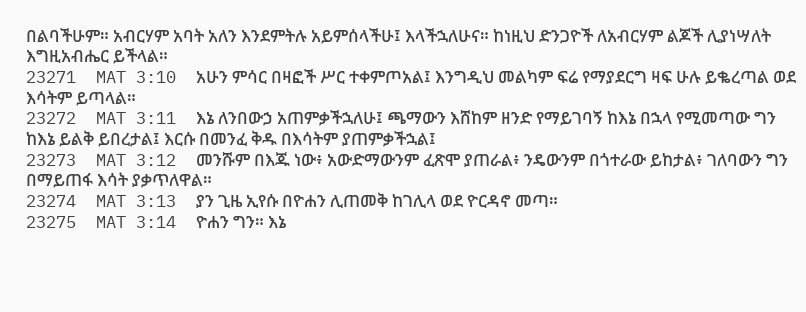በልባችሁም። አብርሃም አባት አለን እንደምትሉ አይምሰላችሁ፤ እላችኋለሁና። ከነዚህ ድንጋዮች ለአብርሃም ልጆች ሊያነሣለት እግዚአብሔር ይችላል።
23271  MAT 3:10  አሁን ምሳር በዛፎች ሥር ተቀምጦአል፤ እንግዲህ መልካም ፍሬ የማያደርግ ዛፍ ሁሉ ይቈረጣል ወደ እሳትም ይጣላል።
23272  MAT 3:11  እኔ ለንበውኃ አጠምቃችኋለሁ፤ ጫማውን እሸከም ዘንድ የማይገባኝ ከእኔ በኋላ የሚመጣው ግን ከእኔ ይልቅ ይበረታል፤ እርሱ በመንፈ ቅዱ በእሳትም ያጠምቃችኋል፤
23273  MAT 3:12  መንሹም በእጁ ነው፥ አውድማውንም ፈጽሞ ያጠራል፥ ንዴውንም በጎተራው ይከታል፥ ገለባውን ግን በማይጠፋ እሳት ያቃጥለዋል።
23274  MAT 3:13  ያን ጊዜ ኢየሱ በዮሐን ሊጠመቅ ከገሊላ ወደ ዮርዳኖ መጣ።
23275  MAT 3:14  ዮሐን ግን። እኔ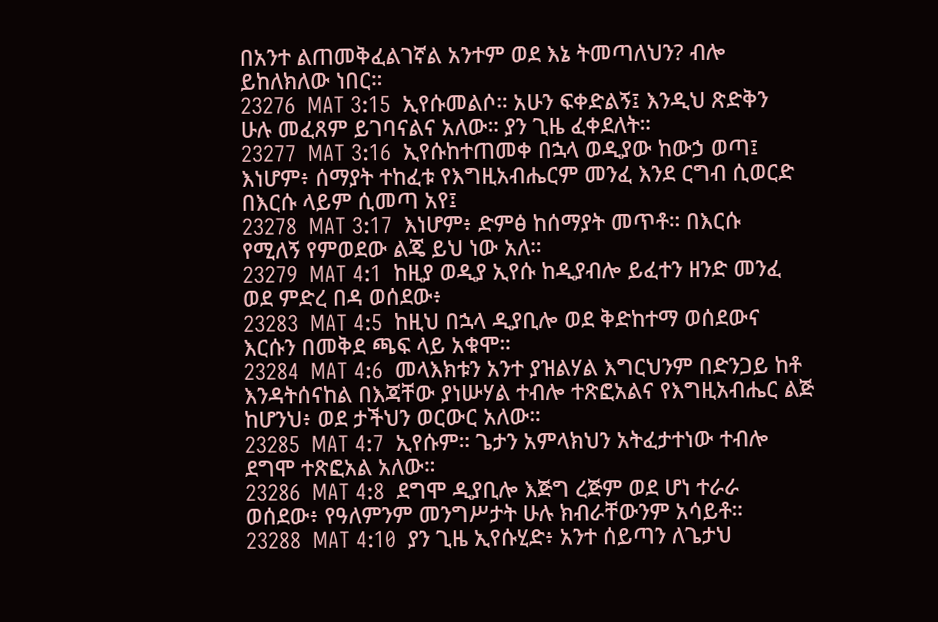በአንተ ልጠመቅፈልገኛል አንተም ወደ እኔ ትመጣለህን? ብሎ ይከለክለው ነበር።
23276  MAT 3:15  ኢየሱመልሶ። አሁን ፍቀድልኝ፤ እንዲህ ጽድቅን ሁሉ መፈጸም ይገባናልና አለው። ያን ጊዜ ፈቀደለት።
23277  MAT 3:16  ኢየሱከተጠመቀ በኋላ ወዲያው ከውኃ ወጣ፤ እነሆም፥ ሰማያት ተከፈቱ የእግዚአብሔርም መንፈ እንደ ርግብ ሲወርድ በእርሱ ላይም ሲመጣ አየ፤
23278  MAT 3:17  እነሆም፥ ድምፅ ከሰማያት መጥቶ። በእርሱ የሚለኝ የምወደው ልጄ ይህ ነው አለ።
23279  MAT 4:1  ከዚያ ወዲያ ኢየሱ ከዲያብሎ ይፈተን ዘንድ መንፈ ወደ ምድረ በዳ ወሰደው፥
23283  MAT 4:5  ከዚህ በኋላ ዲያቢሎ ወደ ቅድከተማ ወሰደውና እርሱን በመቅደ ጫፍ ላይ አቁሞ።
23284  MAT 4:6  መላእክቱን አንተ ያዝልሃል እግርህንም በድንጋይ ከቶ እንዳትሰናከል በእጃቸው ያነሡሃል ተብሎ ተጽፎአልና የእግዚአብሔር ልጅ ከሆንህ፥ ወደ ታችህን ወርውር አለው።
23285  MAT 4:7  ኢየሱም። ጌታን አምላክህን አትፈታተነው ተብሎ ደግሞ ተጽፎአል አለው።
23286  MAT 4:8  ደግሞ ዲያቢሎ እጅግ ረጅም ወደ ሆነ ተራራ ወሰደው፥ የዓለምንም መንግሥታት ሁሉ ክብራቸውንም አሳይቶ።
23288  MAT 4:10  ያን ጊዜ ኢየሱሂድ፥ አንተ ሰይጣን ለጌታህ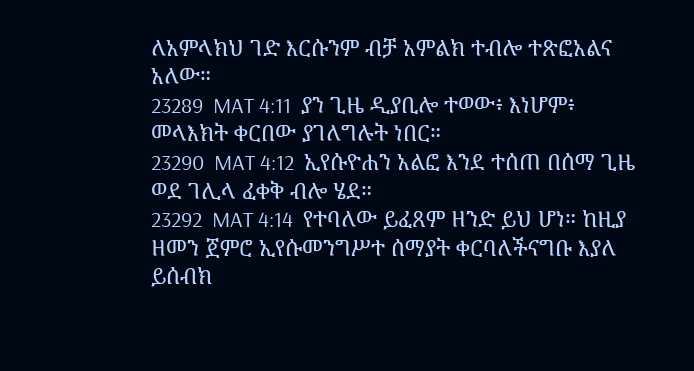ለአምላክህ ገድ እርሱንም ብቻ አምልክ ተብሎ ተጽፎአልና አለው።
23289  MAT 4:11  ያን ጊዜ ዲያቢሎ ተወው፥ እነሆም፥ መላእክት ቀርበው ያገለግሉት ነበር።
23290  MAT 4:12  ኢየሱዮሐን አልፎ እንደ ተሰጠ በሰማ ጊዜ ወደ ገሊላ ፈቀቅ ብሎ ሄደ።
23292  MAT 4:14  የተባለው ይፈጸም ዘንድ ይህ ሆነ። ከዚያ ዘመን ጀምሮ ኢየሱመንግሥተ ሰማያት ቀርባለችናግቡ እያለ ይሰብክ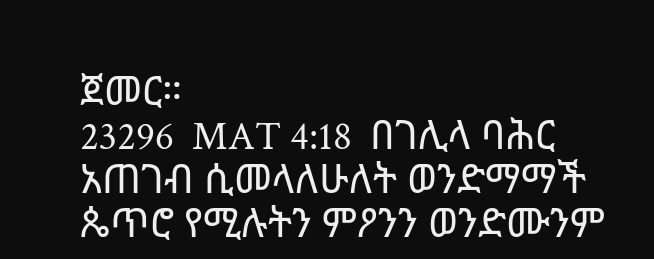ጀመር።
23296  MAT 4:18  በገሊላ ባሕር አጠገብ ሲመላለሁለት ወንድማማች ጴጥሮ የሚሉትን ምዖንን ወንድሙንም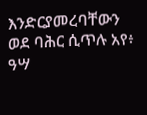እንድርያመረባቸውን ወደ ባሕር ሲጥሉ አየ፥ ዓሣ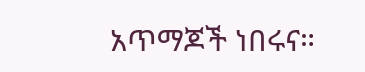አጥማጆች ነበሩና።